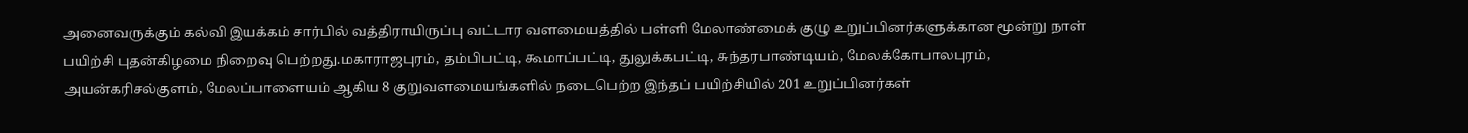அனைவருக்கும் கல்வி இயக்கம் சார்பில் வத்திராயிருப்பு வட்டார வளமையத்தில் பள்ளி மேலாண்மைக் குழு உறுப்பினர்களுக்கான மூன்று நாள் பயிற்சி புதன்கிழமை நிறைவு பெற்றது.மகாராஜபுரம், தம்பிபட்டி, கூமாப்பட்டி, துலுக்கபட்டி, சுந்தரபாண்டியம், மேலக்கோபாலபுரம், அயன்கரிசல்குளம், மேலப்பாளையம் ஆகிய 8 குறுவளமையங்களில் நடைபெற்ற இந்தப் பயிற்சியில் 201 உறுப்பினர்கள்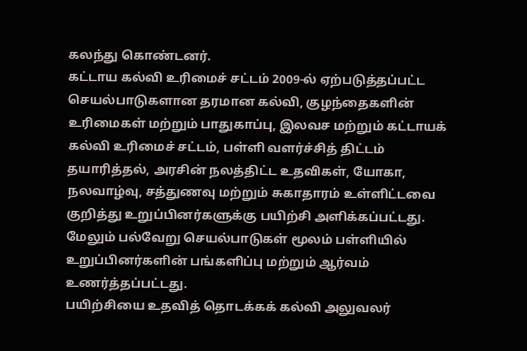கலந்து கொண்டனர்.
கட்டாய கல்வி உரிமைச் சட்டம் 2009-ல் ஏற்படுத்தப்பட்ட செயல்பாடுகளான தரமான கல்வி, குழந்தைகளின் உரிமைகள் மற்றும் பாதுகாப்பு, இலவச மற்றும் கட்டாயக் கல்வி உரிமைச் சட்டம், பள்ளி வளர்ச்சித் திட்டம் தயாரித்தல், அரசின் நலத்திட்ட உதவிகள், யோகா, நலவாழ்வு, சத்துணவு மற்றும் சுகாதாரம் உள்ளிட்டவை குறித்து உறுப்பினர்களுக்கு பயிற்சி அளிக்கப்பட்டது. மேலும் பல்வேறு செயல்பாடுகள் மூலம் பள்ளியில் உறுப்பினர்களின் பங்களிப்பு மற்றும் ஆர்வம் உணர்த்தப்பட்டது.
பயிற்சியை உதவித் தொடக்கக் கல்வி அலுவலர்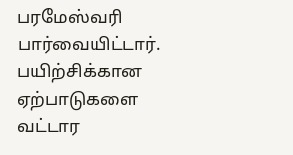பரமேஸ்வரி பார்வையிட்டார். பயிற்சிக்கான ஏற்பாடுகளை வட்டார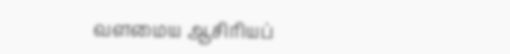வளமைய ஆசிரியப்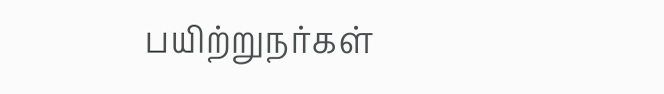பயிற்றுநர்கள்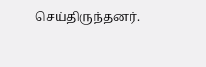செய்திருந்தனர்.